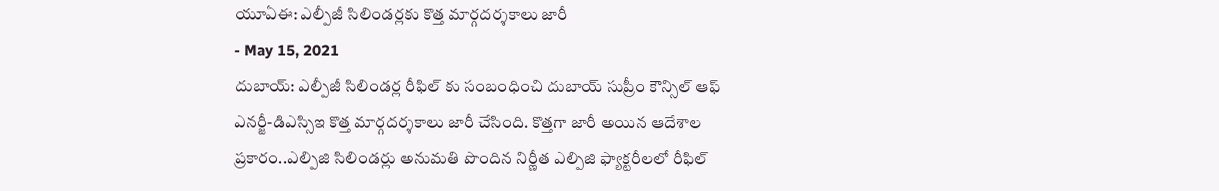యూఏఈ: ఎల్పీజీ సిలిండర్లకు కొత్త మార్గదర్శకాలు జారీ
- May 15, 2021
దుబాయ్: ఎల్పీజీ సిలిండర్ల రీఫిల్ కు సంబంధించి దుబాయ్ సుప్రీం కౌన్సిల్ ఆఫ్ ఎనర్జీ-డిఎస్సిఇ కొత్త మార్గదర్శకాలు జారీ చేసింది. కొత్తగా జారీ అయిన ఆదేశాల ప్రకారం..ఎల్పిజి సిలిండర్లు అనుమతి పొందిన నిర్ణీత ఎల్పిజి ఫ్యాక్టరీలలో రీఫిల్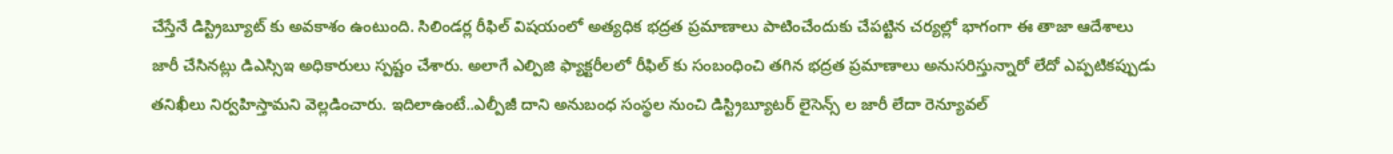చేస్తేనే డిస్ట్రిబ్యూట్ కు అవకాశం ఉంటుంది. సిలిండర్ల రీఫిల్ విషయంలో అత్యధిక భద్రత ప్రమాణాలు పాటించేందుకు చేపట్టిన చర్యల్లో భాగంగా ఈ తాజా ఆదేశాలు జారీ చేసినట్లు డిఎస్సిఇ అధికారులు స్పష్టం చేశారు. అలాగే ఎల్పిజి ఫ్యాక్టరీలలో రీఫిల్ కు సంబంధించి తగిన భద్రత ప్రమాణాలు అనుసరిస్తున్నారో లేదో ఎప్పటికప్పుడు తనిఖీలు నిర్వహిస్తామని వెల్లడించారు. ఇదిలాఉంటే..ఎల్పీజీ దాని అనుబంధ సంస్థల నుంచి డిస్ట్రిబ్యూటర్ లైసెన్స్ ల జారీ లేదా రెన్యూవల్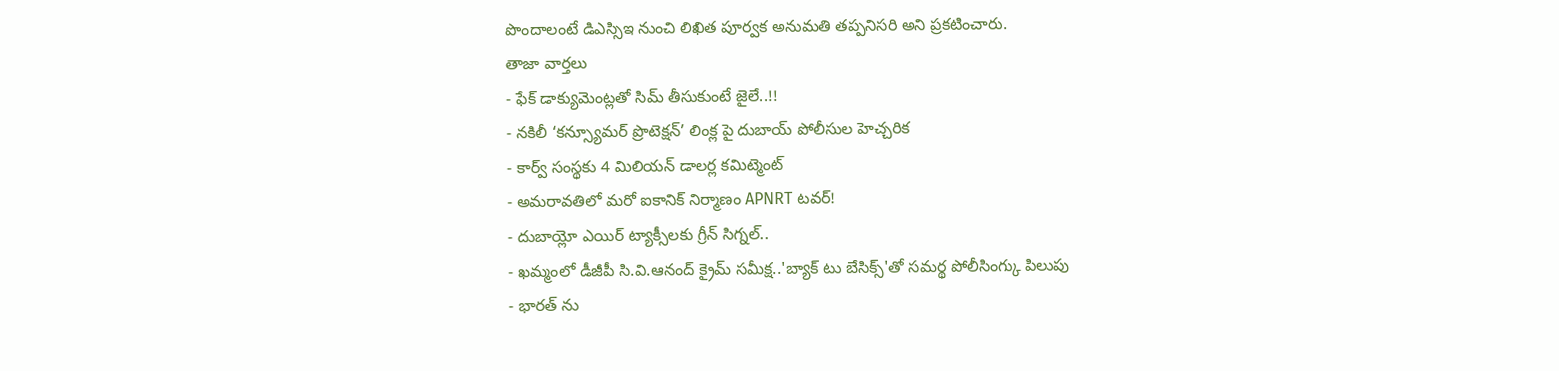పొందాలంటే డిఎస్సిఇ నుంచి లిఖిత పూర్వక అనుమతి తప్పనిసరి అని ప్రకటించారు.
తాజా వార్తలు
- ఫేక్ డాక్యుమెంట్లతో సిమ్ తీసుకుంటే జైలే..!!
- నకిలీ ‘కన్స్యూమర్ ప్రొటెక్షన్’ లింక్ల పై దుబాయ్ పోలీసుల హెచ్చరిక
- కార్వ్ సంస్థకు 4 మిలియన్ డాలర్ల కమిట్మెంట్
- అమరావతిలో మరో ఐకానిక్ నిర్మాణం APNRT టవర్!
- దుబాయ్లో ఎయిర్ ట్యాక్సీలకు గ్రీన్ సిగ్నల్..
- ఖమ్మంలో డీజీపీ సి.వి.ఆనంద్ క్రైమ్ సమీక్ష..'బ్యాక్ టు బేసిక్స్'తో సమర్థ పోలీసింగ్కు పిలుపు
- భారత్ ను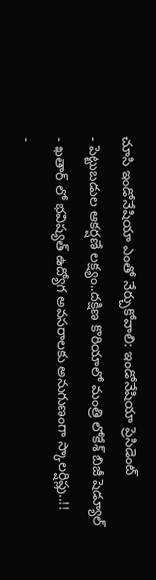చూసి ఇండోనేషియా ఎంతో నేర్చుకోవాలి: ఇండోనేషియా ప్రెసిడెంట్
- పెట్టుబడుల ఆకర్షణే లక్ష్యం..దక్షిణ కొరియాలో మంత్రి లోకేశ్ బిజీ షెడ్యూల్
- ఖతార్ లో భవిష్యత్ ఉద్యోగ అవసరాలకు అనుగుణంగా స్కాలర్షిప్లు..!!
-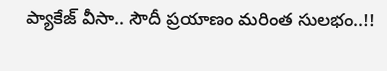ప్యాకేజ్ వీసా.. సౌదీ ప్రయాణం మరింత సులభం..!!